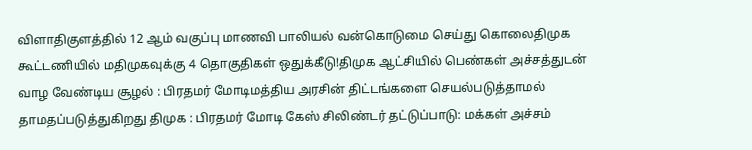விளாதிகுளத்தில் 12 ஆம் வகுப்பு மாணவி பாலியல் வன்கொடுமை செய்து கொலைதிமுக கூட்டணியில் மதிமுகவுக்கு 4 தொகுதிகள் ஒதுக்கீடு!திமுக ஆட்சியில் பெண்கள் அச்சத்துடன் வாழ வேண்டிய சூழல் : பிரதமர் மோடிமத்திய அரசின் திட்டங்களை செயல்படுத்தாமல் தாமதப்படுத்துகிறது திமுக : பிரதமர் மோடி கேஸ் சிலிண்டர் தட்டுப்பாடு: மக்கள் அச்சம்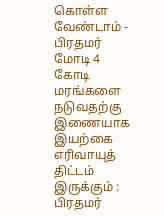கொள்ள வேண்டாம் - பிரதமர் மோடி 4 கோடி மரங்களை நடுவதற்கு இணையாக இயற்கை எரிவாயுத் திட்டம் இருக்கும் : பிரதமர்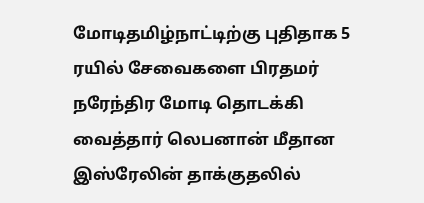மோடிதமிழ்நாட்டிற்கு புதிதாக 5 ரயில் சேவைகளை பிரதமர் நரேந்திர மோடி தொடக்கி வைத்தார் லெபனான் மீதான இஸ்ரேலின் தாக்குதலில்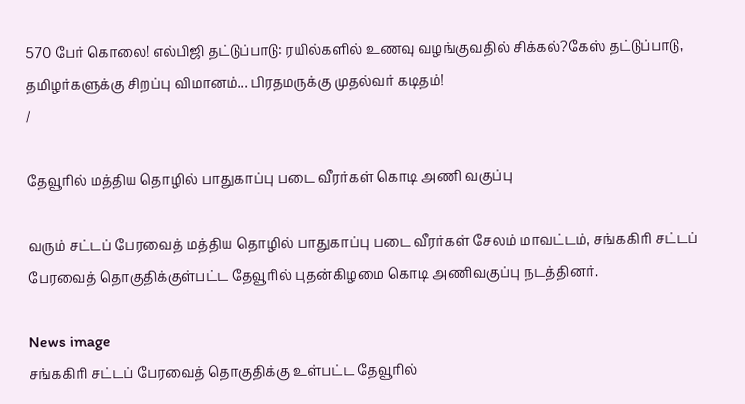570 பேர் கொலை! எல்பிஜி தட்டுப்பாடு: ரயில்களில் உணவு வழங்குவதில் சிக்கல்?கேஸ் தட்டுப்பாடு, தமிழர்களுக்கு சிறப்பு விமானம்... பிரதமருக்கு முதல்வர் கடிதம்!
/

தேவூரில் மத்திய தொழில் பாதுகாப்பு படை வீரர்கள் கொடி அணி வகுப்பு

வரும் சட்டப் பேரவைத் மத்திய தொழில் பாதுகாப்பு படை வீரர்கள் சேலம் மாவட்டம், சங்ககிரி சட்டப் பேரவைத் தொகுதிக்குள்பட்ட தேவூரில் புதன்கிழமை கொடி அணிவகுப்பு நடத்தினர்.

News image
சங்ககிரி சட்டப் பேரவைத் தொகுதிக்கு உள்பட்ட தேவூரில்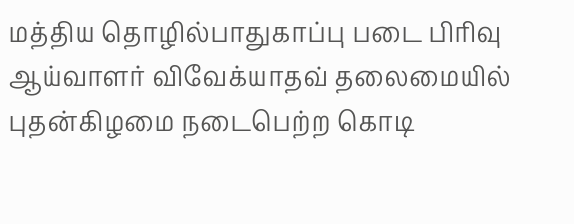மத்திய தொழில்பாதுகாப்பு படை பிரிவு ஆய்வாளர் விவேக்யாதவ் தலைமையில் புதன்கிழமை நடைபெற்ற கொடி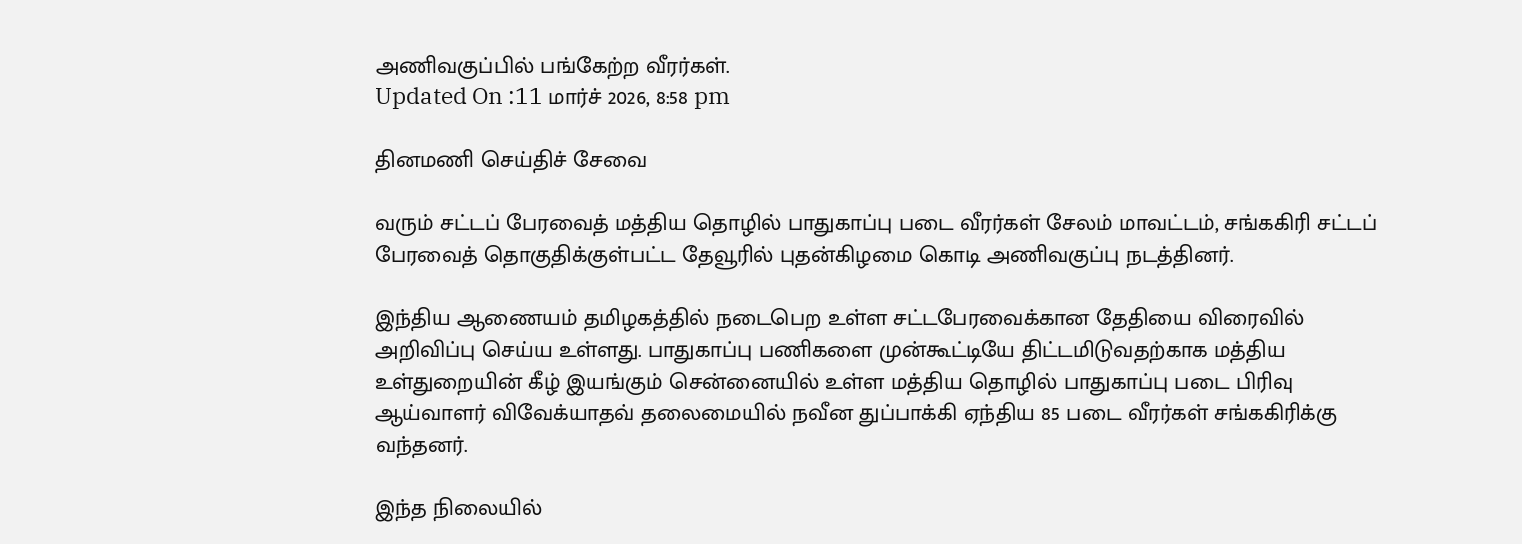அணிவகுப்பில் பங்கேற்ற வீரர்கள்.
Updated On :11 மார்ச் 2026, 8:58 pm

தினமணி செய்திச் சேவை

வரும் சட்டப் பேரவைத் மத்திய தொழில் பாதுகாப்பு படை வீரர்கள் சேலம் மாவட்டம், சங்ககிரி சட்டப் பேரவைத் தொகுதிக்குள்பட்ட தேவூரில் புதன்கிழமை கொடி அணிவகுப்பு நடத்தினர்.

இந்திய ஆணையம் தமிழகத்தில் நடைபெற உள்ள சட்டபேரவைக்கான தேதியை விரைவில் அறிவிப்பு செய்ய உள்ளது. பாதுகாப்பு பணிகளை முன்கூட்டியே திட்டமிடுவதற்காக மத்திய உள்துறையின் கீழ் இயங்கும் சென்னையில் உள்ள மத்திய தொழில் பாதுகாப்பு படை பிரிவு ஆய்வாளர் விவேக்யாதவ் தலைமையில் நவீன துப்பாக்கி ஏந்திய 85 படை வீரர்கள் சங்ககிரிக்கு வந்தனர்.

இந்த நிலையில்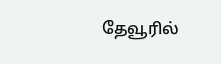தேவூரில்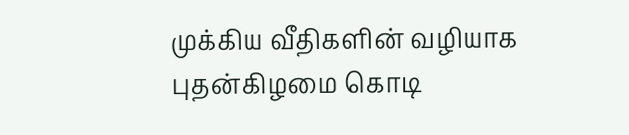முக்கிய வீதிகளின் வழியாக புதன்கிழமை கொடி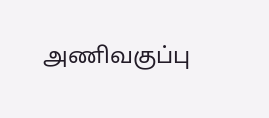அணிவகுப்பு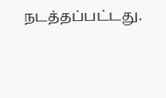நடத்தப்பட்டது.